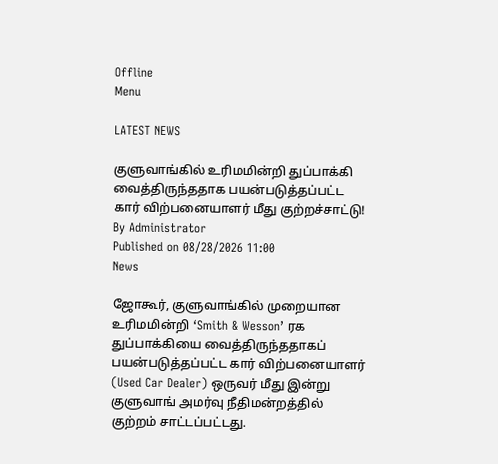Offline
Menu

LATEST NEWS

குளுவாங்கில் உரிமமின்றி துப்பாக்கி வைத்திருந்ததாக பயன்படுத்தப்பட்ட கார் விற்பனையாளர் மீது குற்றச்சாட்டு!
By Administrator
Published on 08/28/2026 11:00
News

ஜோகூர், குளுவாங்கில் முறையான உரிமமின்றி ‘Smith & Wesson’ ரக துப்பாக்கியை வைத்திருந்ததாகப் பயன்படுத்தப்பட்ட கார் விற்பனையாளர் (Used Car Dealer) ஒருவர் மீது இன்று குளுவாங் அமர்வு நீதிமன்றத்தில் குற்றம் சாட்டப்பட்டது.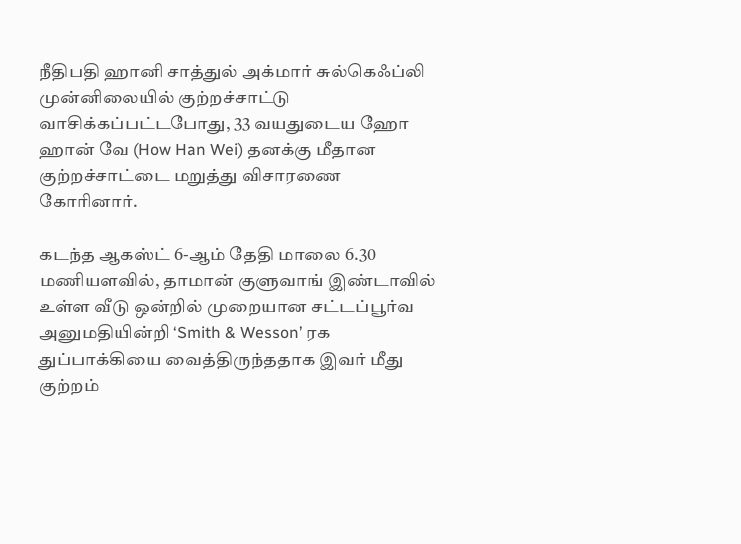நீதிபதி ஹானி சாத்துல் அக்மார் சுல்கெஃப்லி முன்னிலையில் குற்றச்சாட்டு வாசிக்கப்பட்டபோது, 33 வயதுடைய ஹோ ஹான் வே (How Han Wei) தனக்கு மீதான குற்றச்சாட்டை மறுத்து விசாரணை கோரினார்.

கடந்த ஆகஸ்ட் 6-ஆம் தேதி மாலை 6.30 மணியளவில், தாமான் குளுவாங் இண்டாவில் உள்ள வீடு ஒன்றில் முறையான சட்டப்பூர்வ அனுமதியின்றி ‘Smith & Wesson’ ரக துப்பாக்கியை வைத்திருந்ததாக இவர் மீது குற்றம்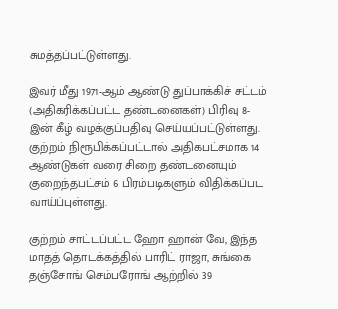சுமத்தப்பட்டுள்ளது.

இவர் மீது 1971-ஆம் ஆண்டு துப்பாக்கிச் சட்டம் (அதிகரிக்கப்பட்ட தண்டனைகள்) பிரிவு 8-இன் கீழ் வழக்குப்பதிவு செய்யப்பட்டுள்ளது. குற்றம் நிரூபிக்கப்பட்டால் அதிகபட்சமாக 14 ஆண்டுகள் வரை சிறை தண்டனையும் குறைந்தபட்சம் 6 பிரம்படிகளும் விதிக்கப்பட வாய்ப்புள்ளது.

குற்றம் சாட்டப்பட்ட ஹோ ஹான் வே, இந்த மாதத் தொடக்கத்தில் பாரிட் ராஜா, சுங்கை தஞ்சோங் செம்பரோங் ஆற்றில் 39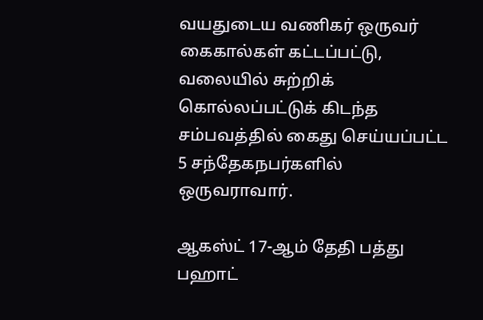வயதுடைய வணிகர் ஒருவர் கைகால்கள் கட்டப்பட்டு, வலையில் சுற்றிக் கொல்லப்பட்டுக் கிடந்த சம்பவத்தில் கைது செய்யப்பட்ட 5 சந்தேகநபர்களில் ஒருவராவார்.

ஆகஸ்ட் 17-ஆம் தேதி பத்து பஹாட்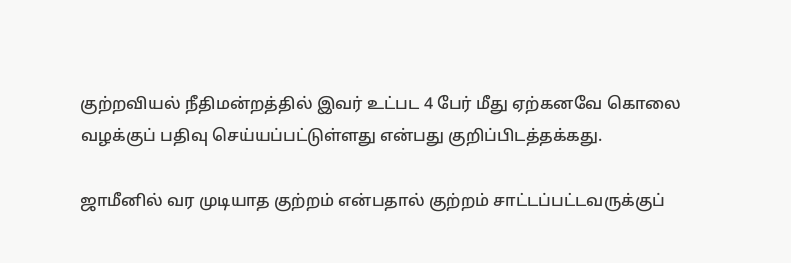குற்றவியல் நீதிமன்றத்தில் இவர் உட்பட 4 பேர் மீது ஏற்கனவே கொலை வழக்குப் பதிவு செய்யப்பட்டுள்ளது என்பது குறிப்பிடத்தக்கது.

ஜாமீனில் வர முடியாத குற்றம் என்பதால் குற்றம் சாட்டப்பட்டவருக்குப்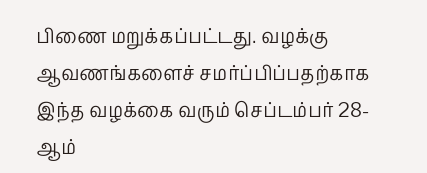பிணை மறுக்கப்பட்டது. வழக்கு ஆவணங்களைச் சமர்ப்பிப்பதற்காக இந்த வழக்கை வரும் செப்டம்பர் 28-ஆம்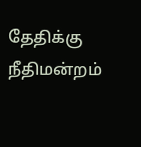தேதிக்கு நீதிமன்றம்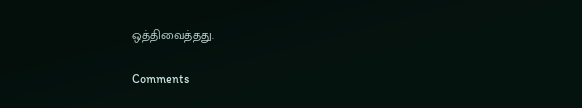ஒத்திவைத்தது.

Comments